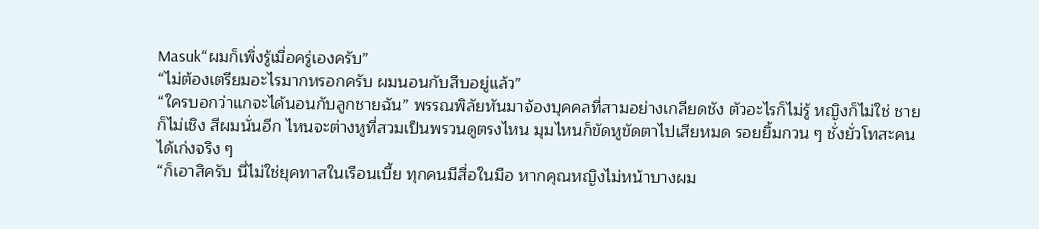Masuk“ผมก็เพิ่งรู้เมื่อครู่เองครับ”
“ไม่ต้องเตรียมอะไรมากหรอกครับ ผมนอนกับสืบอยู่แล้ว”
“ใครบอกว่าแกจะได้นอนกับลูกชายฉัน” พรรณพิลัยหันมาจ้องบุคคลที่สามอย่างเกลียดชัง ตัวอะไรก็ไม่รู้ หญิงก็ไม่ใช่ ชายก็ไม่เชิง สีผมนั่นอีก ไหนจะต่างหูที่สวมเป็นพรวนดูตรงไหน มุมไหนก็ขัดหูขัดตาไปเสียหมด รอยยิ้มกวน ๆ ชั่งยั่วโทสะคนได้เก่งจริง ๆ
“ก็เอาสิครับ นี่ไม่ใช่ยุคทาสในเรือนเบี้ย ทุกคนมีสื่อในมือ หากคุณหญิงไม่หน้าบางผม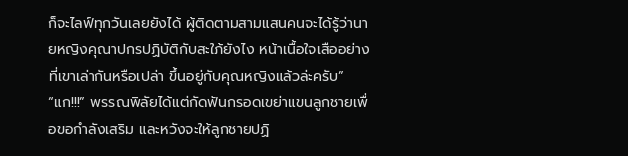ก็จะไลฟ์ทุกวันเลยยังได้ ผู้ติดตามสามแสนคนจะได้รู้ว่านายหญิงคุณาปกรปฏิบัติกับสะใภ้ยังไง หน้าเนื้อใจเสืออย่างที่เขาเล่ากันหรือเปล่า ขึ้นอยู่กับคุณหญิงแล้วล่ะครับ”
“แก!!!” พรรณพิลัยได้แต่กัดฟันกรอดเขย่าแขนลูกชายเพื่อขอกำลังเสริม และหวังจะให้ลูกชายปฏิ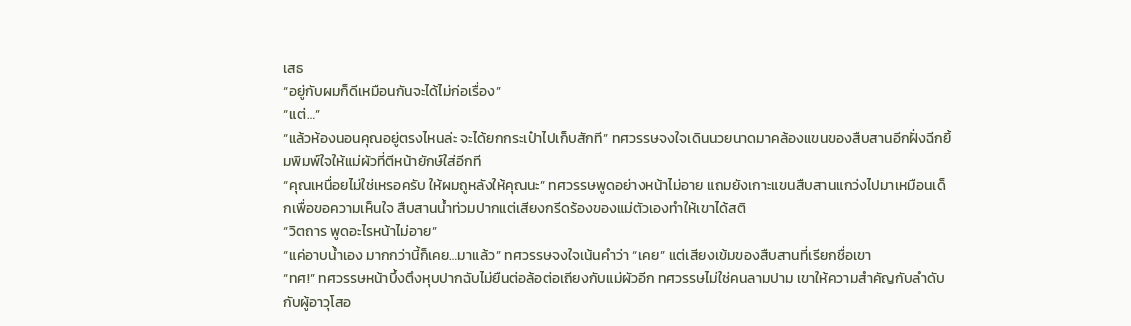เสธ
“อยู่กับผมก็ดีเหมือนกันจะได้ไม่ก่อเรื่อง”
“แต่…”
“แล้วห้องนอนคุณอยู่ตรงไหนล่ะ จะได้ยกกระเป๋าไปเก็บสักที” ทศวรรษจงใจเดินนวยนาดมาคล้องแขนของสืบสานอีกฝั่งฉีกยิ้มพิมพ์ใจให้แม่ผัวที่ตีหน้ายักษ์ใส่อีกที
“คุณเหนื่อยไม่ใช่เหรอครับ ให้ผมถูหลังให้คุณนะ” ทศวรรษพูดอย่างหน้าไม่อาย แถมยังเกาะแขนสืบสานแกว่งไปมาเหมือนเด็กเพื่อขอความเห็นใจ สืบสานน้ำท่วมปากแต่เสียงกรีดร้องของแม่ตัวเองทำให้เขาได้สติ
“วิตถาร พูดอะไรหน้าไม่อาย”
“แค่อาบน้ำเอง มากกว่านี้ก็เคย…มาแล้ว” ทศวรรษจงใจเน้นคำว่า “เคย” แต่เสียงเข้มของสืบสานที่เรียกชื่อเขา
“ทศ!” ทศวรรษหน้าบึ้งตึงหุบปากฉับไม่ยืนต่อล้อต่อเถียงกับแม่ผัวอีก ทศวรรษไม่ใช่คนลามปาม เขาให้ความสำคัญกับลำดับกับผู้อาวุโสอ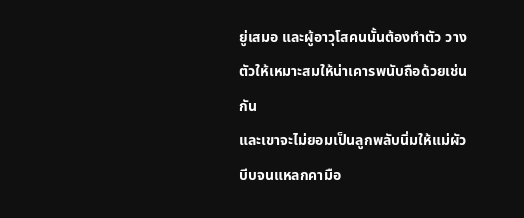ยู่เสมอ และผู้อาวุโสคนนั้นต้องทำตัว วางตัวให้เหมาะสมให้น่าเคารพนับถือด้วยเช่นกัน
และเขาจะไม่ยอมเป็นลูกพลับนิ่มให้แม่ผัวบีบจนแหลกคามือ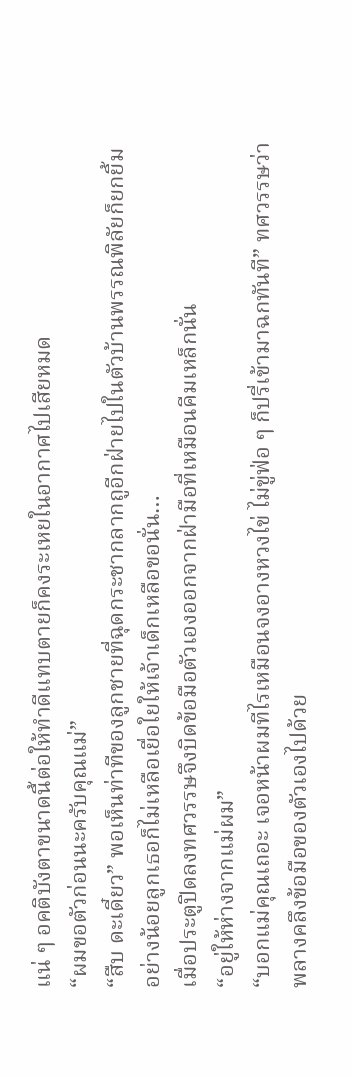แน่ ๆ อคติบังตาขนาดนี้ต่อให้ทำดีแทบตายก็คงระเหยในอากาศไปเสียหมด
“ผมขอตัวก่อนนะครับคุณแม่”
“สืบ ดะเดี๋ยว” พอเห็นท่าทีของลูกชายที่ฉุดกระชากลากถูอีกฝ่ายไปในตัวบ้านพรรณพิลัยก็ยกยิ้ม
อย่างน้อยลูกเธอก็ไม่เหลือเยื่อใยให้เจ้าเด็กเหลือขอนั่น…
เมื่อประตูปิดลงทศวรรษจึงบิดข้อมือตัวเองออกจากฝ่ามือที่เหมือนคีมเหล็กนั่น
“อยู่ให้ห่างจากแม่ผม”
“บอกแม่คุณเถอะ เจอหน้าผมทีไรเหมือนจงอางหวงไข่ ไม่ขู่ฟ่อ ๆ ก็ปรี่เข้ามาฉกทันที” ทศวรรษว่าพลางคลึงข้อมือของตัวเองไปด้วย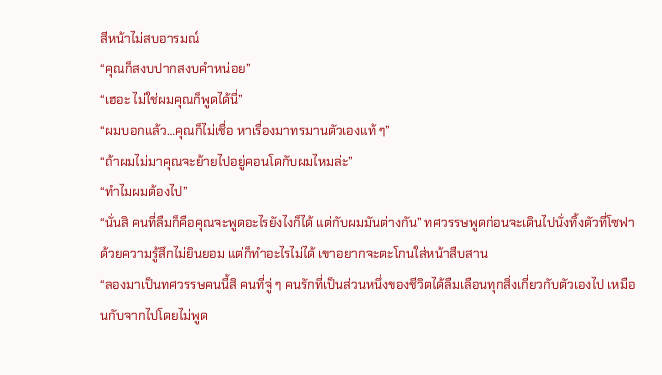สีหน้าไม่สบอารมณ์
“คุณก็สงบปากสงบคำหน่อย”
“เฮอะ ไม่ใช่ผมคุณก็พูดได้นี่”
“ผมบอกแล้ว…คุณก็ไม่เชื่อ หาเรื่องมาทรมานตัวเองแท้ ๆ”
“ถ้าผมไม่มาคุณจะย้ายไปอยู่คอนโดกับผมไหมล่ะ”
“ทำไมผมต้องไป”
“นั่นสิ คนที่ลืมก็คือคุณจะพูดอะไรยังไงก็ได้ แต่กับผมมันต่างกัน” ทศวรรษพูดก่อนจะเดินไปนั่งทิ้งตัวที่โซฟาด้วยความรู้สึกไม่ยินยอม แต่ก็ทำอะไรไม่ได้ เขาอยากจะตะโกนใส่หน้าสืบสาน
“ลองมาเป็นทศวรรษคนนี้สิ คนที่จู่ ๆ คนรักที่เป็นส่วนหนึ่งของชีวิตได้ลืมเลือนทุกสิ่งเกี่ยวกับตัวเองไป เหมือนกับจากไปโดยไม่พูด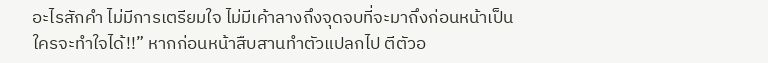อะไรสักคำ ไม่มีการเตรียมใจ ไม่มีเค้าลางถึงจุดจบที่จะมาถึงก่อนหน้าเป็นใครจะทำใจได้!!” หากก่อนหน้าสืบสานทำตัวแปลกไป ตีตัวอ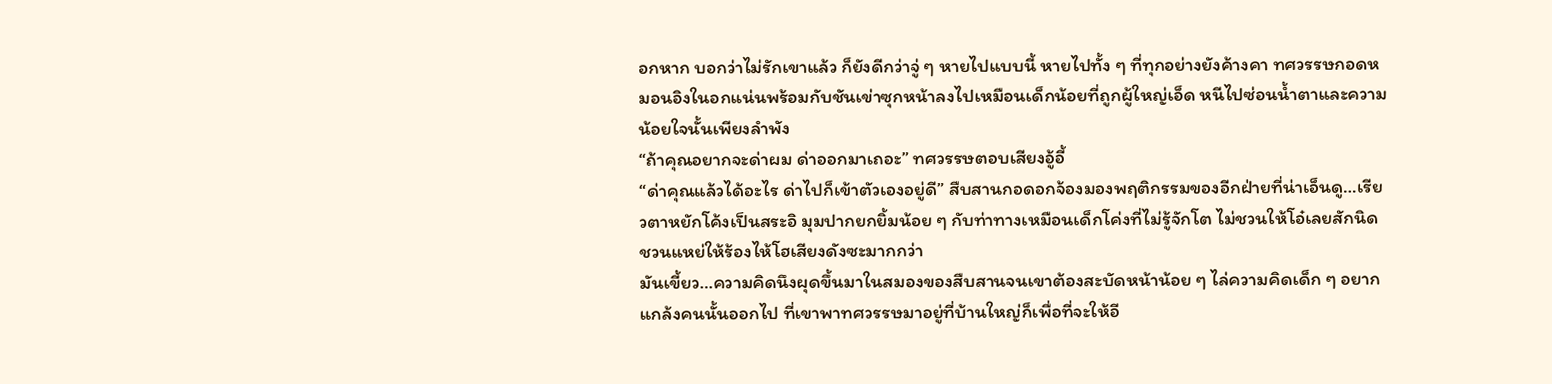อกหาก บอกว่าไม่รักเขาแล้ว ก็ยังดีกว่าจู่ ๆ หายไปแบบนี้ หายไปทั้ง ๆ ที่ทุกอย่างยังค้างคา ทศวรรษกอดหมอนอิงในอกแน่นพร้อมกับชันเข่าซุกหน้าลงไปเหมือนเด็กน้อยที่ถูกผู้ใหญ่เอ็ด หนีไปซ่อนน้ำตาและความน้อยใจนั้นเพียงลำพัง
“ถ้าคุณอยากจะด่าผม ด่าออกมาเถอะ” ทศวรรษตอบเสียงอู้อี้
“ด่าคุณแล้วได้อะไร ด่าไปก็เข้าตัวเองอยู่ดี” สืบสานกอดอกจ้องมองพฤติกรรมของอีกฝ่ายที่น่าเอ็นดู…เรียวตาหยักโค้งเป็นสระอิ มุมปากยกยิ้มน้อย ๆ กับท่าทางเหมือนเด็กโค่งที่ไม่รู้จักโต ไม่ชวนให้โอ๋เลยสักนิด ชวนแหย่ให้ร้องไห้โฮเสียงดังซะมากกว่า
มันเขี้ยว…ความคิดนึงผุดขึ้นมาในสมองของสืบสานจนเขาต้องสะบัดหน้าน้อย ๆ ไล่ความคิดเด็ก ๆ อยากแกล้งคนนั้นออกไป ที่เขาพาทศวรรษมาอยู่ที่บ้านใหญ่ก็เพื่อที่จะให้อี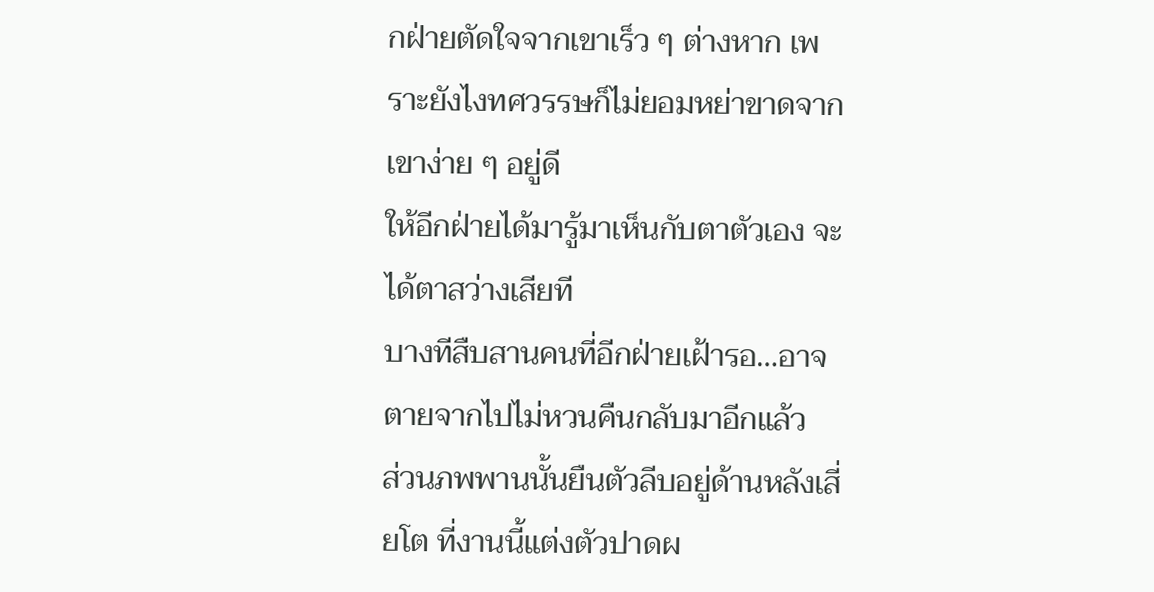กฝ่ายตัดใจจากเขาเร็ว ๆ ต่างหาก เพราะยังไงทศวรรษก็ไม่ยอมหย่าขาดจากเขาง่าย ๆ อยู่ดี
ให้อีกฝ่ายได้มารู้มาเห็นกับตาตัวเอง จะได้ตาสว่างเสียที
บางทีสืบสานคนที่อีกฝ่ายเฝ้ารอ…อาจตายจากไปไม่หวนคืนกลับมาอีกแล้ว
ส่วนภพพานนั้นยืนตัวลีบอยู่ด้านหลังเสี่ยโต ที่งานนี้แต่งตัวปาดผ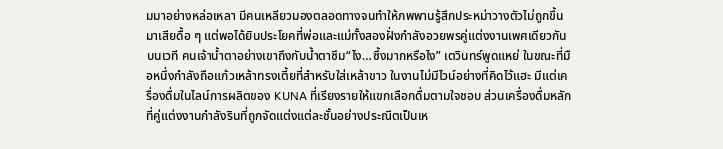มมาอย่างหล่อเหลา มีคนเหลียวมองตลอดทางจนทำให้ภพพานรู้สึกประหม่าวางตัวไม่ถูกขึ้นมาเสียดื้อ ๆ แต่พอได้ยินประโยคที่พ่อและแม่ทั้งสองฝั่งกำลังอวยพรคู่แต่งงานเพศเดียวกันบนเวที คนเจ้าน้ำตาอย่างเขาถึงกับน้ำตาซึม“ไง…ซึ้งมากหรือไง” เตวินทร์พูดแหย่ ในขณะที่มือหนึ่งกำลังถือแก้วเหล้าทรงเตี้ยที่สำหรับใส่เหล้าขาว ในงานไม่มีไวน์อย่างที่คิดไว้แฮะ มีแต่เครื่องดื่มในไลน์การผลิตของ KUNA ที่เรียงรายให้แขกเลือกดื่มตามใจชอบ ส่วนเครื่องดื่มหลักที่คู่แต่งงานกำลังรินที่ถูกจัดแต่งแต่ละชั้นอย่างประณีตเป็นเห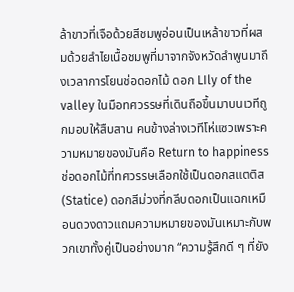ล้าขาวที่เจือด้วยสีชมพูอ่อนเป็นเหล้าขาวที่ผสมด้วยลำไยเนื้อชมพูที่มาจากจังหวัดลำพูนมาถึงเวลาการโยนช่อดอกไม้ ดอก LIly of the valley ในมือทศวรรษที่เดินถือขึ้นมาบนเวทีถูกมอบให้สืบสาน คนข้างล่างเวทีโห่แซวเพราะความหมายของมันคือ Return to happiness ช่อดอกไม้ที่ทศวรรษเลือกใช้เป็นดอกสแตติส (Statice) ดอกสีม่วงที่กลีบดอกเป็นแฉกเหมือนดวงดาวแถมความหมายของมันเหมาะกับพวกเขาทั้งคู่เป็นอย่างมาก “ความรู้สึกดี ๆ ที่ยัง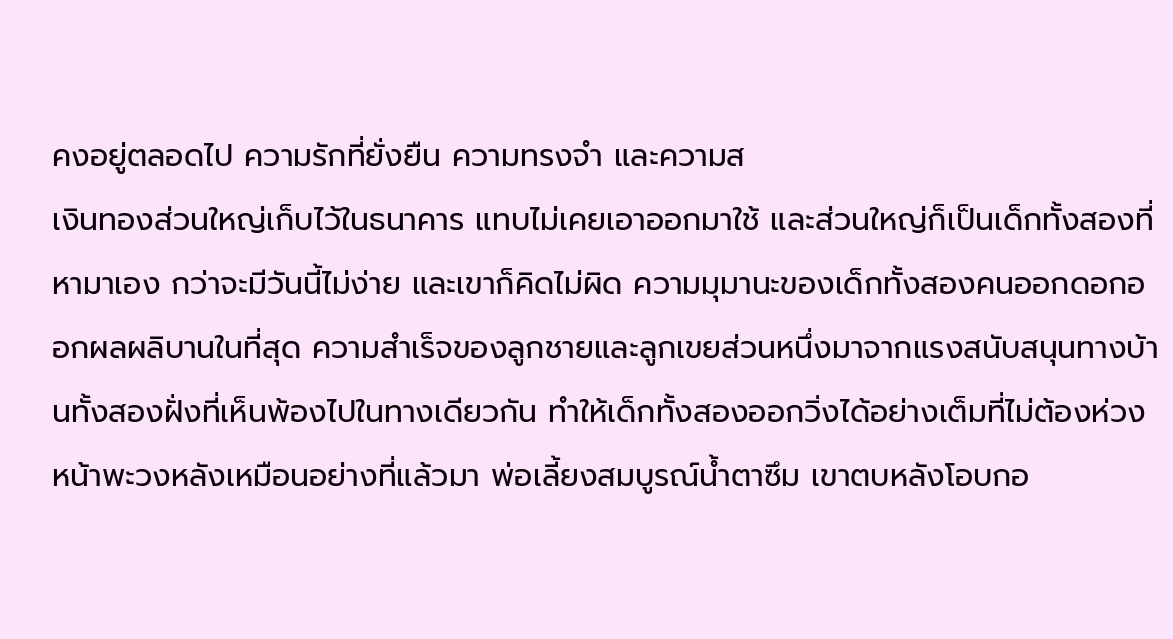คงอยู่ตลอดไป ความรักที่ยั่งยืน ความทรงจำ และความส
เงินทองส่วนใหญ่เก็บไว้ในธนาคาร แทบไม่เคยเอาออกมาใช้ และส่วนใหญ่ก็เป็นเด็กทั้งสองที่หามาเอง กว่าจะมีวันนี้ไม่ง่าย และเขาก็คิดไม่ผิด ความมุมานะของเด็กทั้งสองคนออกดอกออกผลผลิบานในที่สุด ความสำเร็จของลูกชายและลูกเขยส่วนหนึ่งมาจากแรงสนับสนุนทางบ้านทั้งสองฝั่งที่เห็นพ้องไปในทางเดียวกัน ทำให้เด็กทั้งสองออกวิ่งได้อย่างเต็มที่ไม่ต้องห่วงหน้าพะวงหลังเหมือนอย่างที่แล้วมา พ่อเลี้ยงสมบูรณ์น้ำตาซึม เขาตบหลังโอบกอ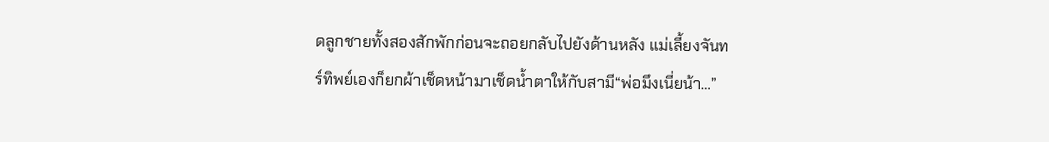ดลูกชายทั้งสองสักพักก่อนจะถอยกลับไปยังด้านหลัง แม่เลี้ยงจันทร์ทิพย์เองก็ยกผ้าเช็ดหน้ามาเช็ดน้ำตาให้กับสามี“พ่อมึงเนี่ยน้า…”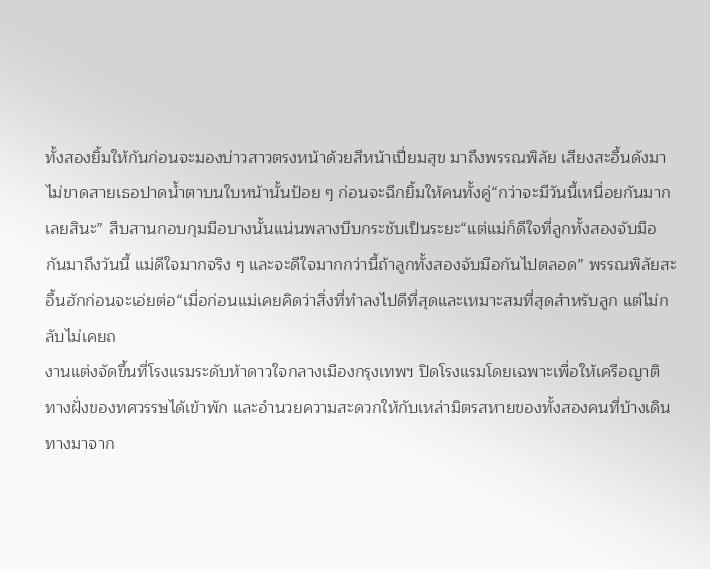ทั้งสองยิ้มให้กันก่อนจะมองบ่าวสาวตรงหน้าด้วยสีหน้าเปี่ยมสุข มาถึงพรรณพิลัย เสียงสะอื้นดังมาไม่ขาดสายเธอปาดน้ำตาบนใบหน้านั้นป้อย ๆ ก่อนจะฉีกยิ้มให้คนทั้งคู่“กว่าจะมีวันนี้เหนื่อยกันมากเลยสินะ” สืบสานกอบกุมมือบางนั้นแน่นพลางบีบกระชับเป็นระยะ“แต่แม่ก็ดีใจที่ลูกทั้งสองจับมือกันมาถึงวันนี้ แม่ดีใจมากจริง ๆ และจะดีใจมากกว่านี้ถ้าลูกทั้งสองจับมือกันไปตลอด” พรรณพิลัยสะอื้นฮักก่อนจะเอ่ยต่อ“เมื่อก่อนแม่เคยคิดว่าสิ่งที่ทำลงไปดีที่สุดและเหมาะสมที่สุดสำหรับลูก แต่ไม่กลับไม่เคยถ
งานแต่งจัดขึ้นที่โรงแรมระดับห้าดาวใจกลางเมืองกรุงเทพฯ ปิดโรงแรมโดยเฉพาะเพื่อให้เครือญาติทางฝั่งของทศวรรษได้เข้าพัก และอำนวยความสะดวกให้กับเหล่ามิตรสหายของทั้งสองคนที่บ้างเดินทางมาจาก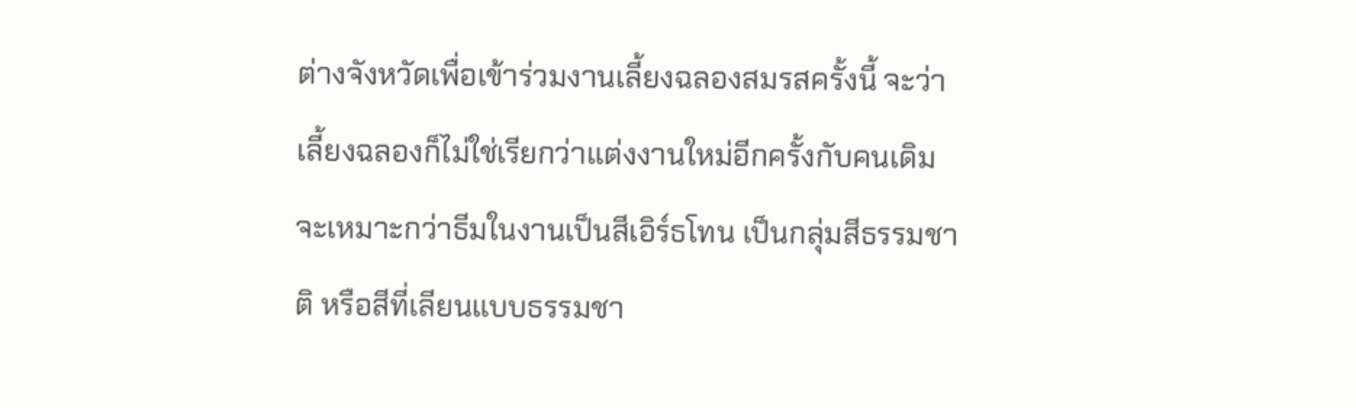ต่างจังหวัดเพื่อเข้าร่วมงานเลี้ยงฉลองสมรสครั้งนี้ จะว่าเลี้ยงฉลองก็ไม่ใช่เรียกว่าแต่งงานใหม่อีกครั้งกับคนเดิมจะเหมาะกว่าธีมในงานเป็นสีเอิร์ธโทน เป็นกลุ่มสีธรรมชาติ หรือสีที่เลียนแบบธรรมชา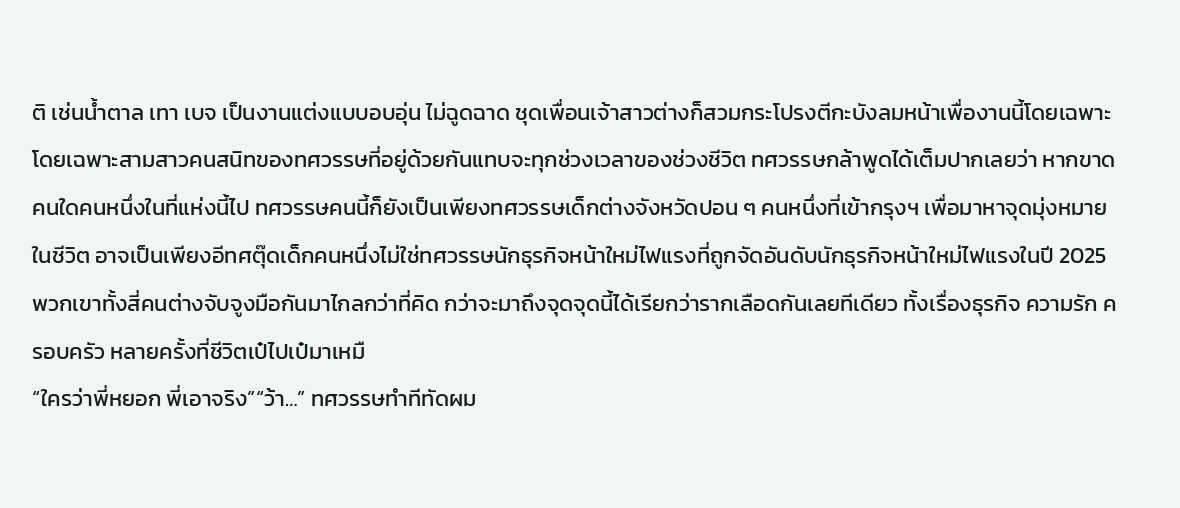ติ เช่นน้ำตาล เทา เบจ เป็นงานแต่งแบบอบอุ่น ไม่ฉูดฉาด ชุดเพื่อนเจ้าสาวต่างก็สวมกระโปรงตีกะบังลมหน้าเพื่องานนี้โดยเฉพาะ โดยเฉพาะสามสาวคนสนิทของทศวรรษที่อยู่ด้วยกันแทบจะทุกช่วงเวลาของช่วงชีวิต ทศวรรษกล้าพูดได้เต็มปากเลยว่า หากขาดคนใดคนหนึ่งในที่แห่งนี้ไป ทศวรรษคนนี้ก็ยังเป็นเพียงทศวรรษเด็กต่างจังหวัดปอน ๆ คนหนึ่งที่เข้ากรุงฯ เพื่อมาหาจุดมุ่งหมายในชีวิต อาจเป็นเพียงอีทศตุ๊ดเด็กคนหนึ่งไม่ใช่ทศวรรษนักธุรกิจหน้าใหม่ไฟแรงที่ถูกจัดอันดับนักธุรกิจหน้าใหม่ไฟแรงในปี 2025 พวกเขาทั้งสี่คนต่างจับจูงมือกันมาไกลกว่าที่คิด กว่าจะมาถึงจุดจุดนี้ได้เรียกว่ารากเลือดกันเลยทีเดียว ทั้งเรื่องธุรกิจ ความรัก ครอบครัว หลายครั้งที่ชีวิตเป๋ไปเป๋มาเหมื
“ใครว่าพี่หยอก พี่เอาจริง”“ว้า…” ทศวรรษทำทีทัดผม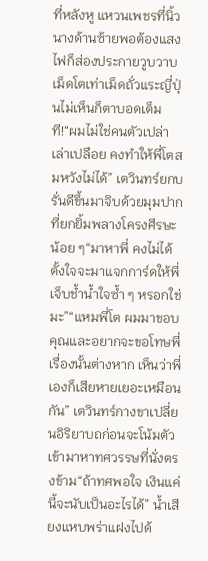ที่หลังหู แหวนเพชรที่นิ้วนางด้านซ้ายพอต้องแสงไฟก็ส่องประกายวูบวาบ เม็ดโตเท่าเม็ดถั่วแระญี่ปุ่นไม่เห็นก็ตาบอดเต็มที!“ผมไม่ใช่คนตัวเปล่าเล่าเปลือย คงทำให้พี่โตสมหวังไม่ได้” เตวินทร์ยกบรั่นดีขึ้นมาจิบด้วยมุมปากที่ยกยิ้มพลางโครงศีรษะน้อย ๆ“มาหาพี่ คงไม่ได้ตั้งใจจะมาแจกการ์ดให้พี่เจ็บช้ำน้ำใจซ้ำ ๆ หรอกใช่มะ”“แหมพี่โต ผมมาขอบคุณและอยากจะขอโทษพี่เรื่องนั้นต่างหาก เห็นว่าพี่เองก็เสียหายเยอะเหมือนกัน” เตวินทร์กางขาเปลี่ยนอิริยาบถก่อนจะโน้มตัวเข้ามาหาทศวรรษที่นั่งตรงข้าม“ถ้าทศพอใจ เงินแค่นี้จะนับเป็นอะไรได้” น้ำเสียงแหบพร่าแฝงไปด้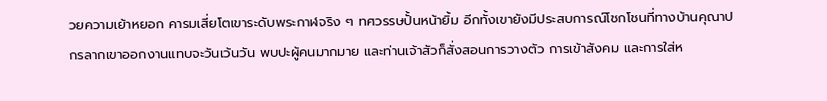วยความเย้าหยอก คารมเสี่ยโตเขาระดับพระกาฬจริง ๆ ทศวรรษปั้นหน้ายิ้ม อีกทั้งเขายังมีประสบการณ์โชกโชนที่ทางบ้านคุณาปกรลากเขาออกงานแทบจะวันเว้นวัน พบปะผู้คนมากมาย และท่านเจ้าสัวก็สั่งสอนการวางตัว การเข้าสังคม และการใส่ห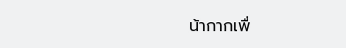น้ากากเพื่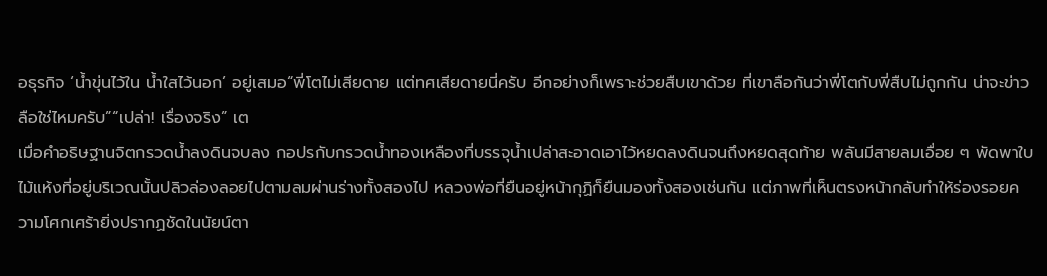อธุรกิจ ‘น้ำขุ่นไว้ใน น้ำใสไว้นอก’ อยู่เสมอ“พี่โตไม่เสียดาย แต่ทศเสียดายนี่ครับ อีกอย่างก็เพราะช่วยสืบเขาด้วย ที่เขาลือกันว่าพี่โตกับพี่สืบไม่ถูกกัน น่าจะข่าวลือใช่ไหมครับ”“เปล่า! เรื่องจริง” เต
เมื่อคำอธิษฐานจิตกรวดน้ำลงดินจบลง กอปรกับกรวดน้ำทองเหลืองที่บรรจุน้ำเปล่าสะอาดเอาไว้หยดลงดินจนถึงหยดสุดท้าย พลันมีสายลมเอื่อย ๆ พัดพาใบไม้แห้งที่อยู่บริเวณนั้นปลิวล่องลอยไปตามลมผ่านร่างทั้งสองไป หลวงพ่อที่ยืนอยู่หน้ากุฏิก็ยืนมองทั้งสองเช่นกัน แต่ภาพที่เห็นตรงหน้ากลับทำให้ร่องรอยความโศกเศร้ายิ่งปรากฏชัดในนัยน์ตา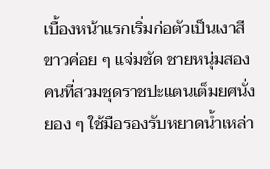เบื้องหน้าแรกเริ่มก่อตัวเป็นเงาสีขาวค่อย ๆ แจ่มชัด ชายหนุ่มสองคนที่สวมชุดราชปะแตนเต็มยศนั่งยอง ๆ ใช้มือรองรับหยาดน้ำเหล่า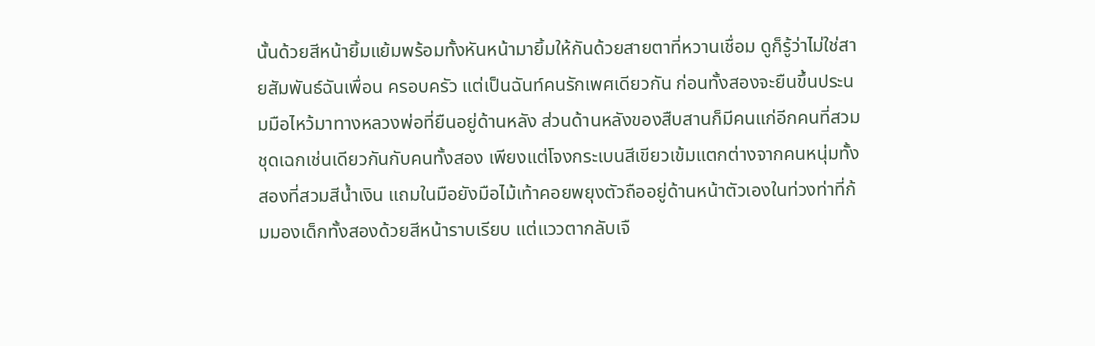นั้นด้วยสีหน้ายิ้มแย้มพร้อมทั้งหันหน้ามายิ้มให้กันด้วยสายตาที่หวานเชื่อม ดูก็รู้ว่าไม่ใช่สายสัมพันธ์ฉันเพื่อน ครอบครัว แต่เป็นฉันท์คนรักเพศเดียวกัน ก่อนทั้งสองจะยืนขึ้นประนมมือไหว้มาทางหลวงพ่อที่ยืนอยู่ด้านหลัง ส่วนด้านหลังของสืบสานก็มีคนแก่อีกคนที่สวมชุดเฉกเช่นเดียวกันกับคนทั้งสอง เพียงแต่โจงกระเบนสีเขียวเข้มแตกต่างจากคนหนุ่มทั้งสองที่สวมสีน้ำเงิน แถมในมือยังมือไม้เท้าคอยพยุงตัวถืออยู่ด้านหน้าตัวเองในท่วงท่าที่ก้มมองเด็กทั้งสองด้วยสีหน้าราบเรียบ แต่แววตากลับเจื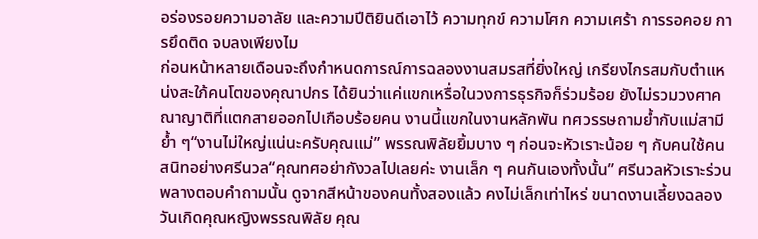อร่องรอยความอาลัย และความปีติยินดีเอาไว้ ความทุกข์ ความโศก ความเศร้า การรอคอย การยึดติด จบลงเพียงไม
ก่อนหน้าหลายเดือนจะถึงกำหนดการณ์การฉลองงานสมรสที่ยิ่งใหญ่ เกรียงไกรสมกับตำแหน่งสะใภ้คนโตของคุณาปกร ได้ยินว่าแค่แขกเหรื่อในวงการธุรกิจก็ร่วมร้อย ยังไม่รวมวงศาคณาญาติที่แตกสายออกไปเกือบร้อยคน งานนี้แขกในงานหลักพัน ทศวรรษถามย้ำกับแม่สามีย้ำ ๆ“งานไม่ใหญ่แน่นะครับคุณแม่” พรรณพิลัยยิ้มบาง ๆ ก่อนจะหัวเราะน้อย ๆ กับคนใช้คนสนิทอย่างศรีนวล“คุณทศอย่ากังวลไปเลยค่ะ งานเล็ก ๆ คนกันเองทั้งนั้น” ศรีนวลหัวเราะร่วนพลางตอบคำถามนั้น ดูจากสีหน้าของคนทั้งสองแล้ว คงไม่เล็กเท่าไหร่ ขนาดงานเลี้ยงฉลองวันเกิดคุณหญิงพรรณพิลัย คุณ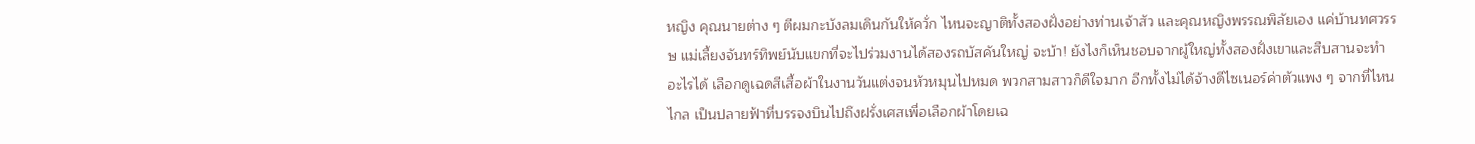หญิง คุณนายต่าง ๆ ตีผมกะบังลมเดินกันให้ควั่ก ไหนจะญาติทั้งสองฝั่งอย่างท่านเจ้าสัว และคุณหญิงพรรณพิลัยเอง แค่บ้านทศวรรษ แม่เลี้ยงจันทร์ทิพย์นับแขกที่จะไปร่วมงานได้สองรถบัสคันใหญ่ จะบ้า! ยังไงก็เห็นชอบจากผู้ใหญ่ทั้งสองฝั่งเขาและสืบสานจะทำอะไรได้ เลือกดูเฉดสีเสื้อผ้าในงานวันแต่งจนหัวหมุนไปหมด พวกสามสาวก็ดีใจมาก อีกทั้งไม่ได้จ้างดีไซเนอร์ค่าตัวแพง ๆ จากที่ไหนไกล เป็นปลายฟ้าที่บรรจงบินไปถึงฝรั่งเศสเพื่อเลือกผ้าโดยเฉ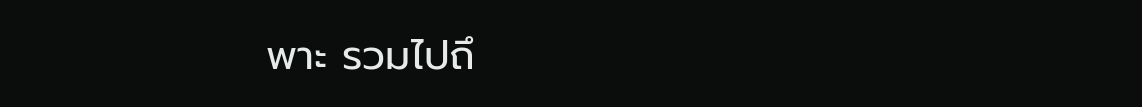พาะ รวมไปถึ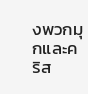งพวกมุกและคริส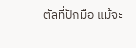ตัลที่ปักมือ แม้จะ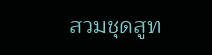สวมชุดสูท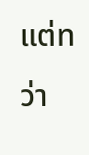แต่ทว่า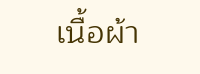เนื้อผ้า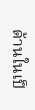ด้านในเป็